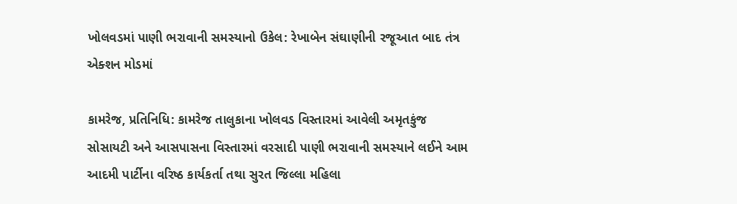ખોલવડમાં પાણી ભરાવાની સમસ્યાનો ઉકેલ: રેખાબેન સંઘાણીની રજૂઆત બાદ તંત્ર એક્શન મોડમાં

કામરેજ, પ્રતિનિધિ: કામરેજ તાલુકાના ખોલવડ વિસ્તારમાં આવેલી અમૃતકુંજ સોસાયટી અને આસપાસના વિસ્તારમાં વરસાદી પાણી ભરાવાની સમસ્યાને લઈને આમ આદમી પાર્ટીના વરિષ્ઠ કાર્યકર્તા તથા સુરત જિલ્લા મહિલા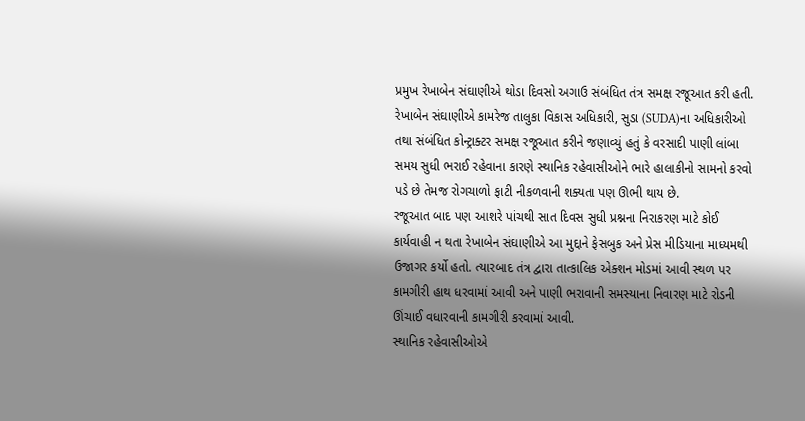પ્રમુખ રેખાબેન સંઘાણીએ થોડા દિવસો અગાઉ સંબંધિત તંત્ર સમક્ષ રજૂઆત કરી હતી.
રેખાબેન સંઘાણીએ કામરેજ તાલુકા વિકાસ અધિકારી, સુડા (SUDA)ના અધિકારીઓ તથા સંબંધિત કોન્ટ્રાક્ટર સમક્ષ રજૂઆત કરીને જણાવ્યું હતું કે વરસાદી પાણી લાંબા સમય સુધી ભરાઈ રહેવાના કારણે સ્થાનિક રહેવાસીઓને ભારે હાલાકીનો સામનો કરવો પડે છે તેમજ રોગચાળો ફાટી નીકળવાની શક્યતા પણ ઊભી થાય છે.
રજૂઆત બાદ પણ આશરે પાંચથી સાત દિવસ સુધી પ્રશ્નના નિરાકરણ માટે કોઈ કાર્યવાહી ન થતા રેખાબેન સંઘાણીએ આ મુદ્દાને ફેસબુક અને પ્રેસ મીડિયાના માધ્યમથી ઉજાગર કર્યો હતો. ત્યારબાદ તંત્ર દ્વારા તાત્કાલિક એક્શન મોડમાં આવી સ્થળ પર કામગીરી હાથ ધરવામાં આવી અને પાણી ભરાવાની સમસ્યાના નિવારણ માટે રોડની ઊંચાઈ વધારવાની કામગીરી કરવામાં આવી.
સ્થાનિક રહેવાસીઓએ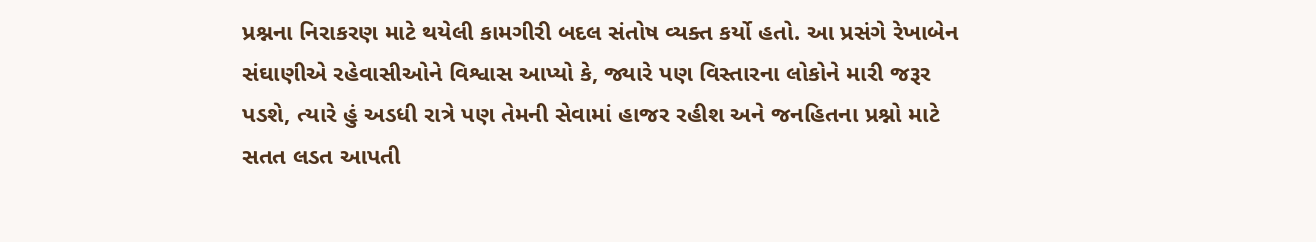પ્રશ્નના નિરાકરણ માટે થયેલી કામગીરી બદલ સંતોષ વ્યક્ત કર્યો હતો. આ પ્રસંગે રેખાબેન સંઘાણીએ રહેવાસીઓને વિશ્વાસ આપ્યો કે, જ્યારે પણ વિસ્તારના લોકોને મારી જરૂર પડશે, ત્યારે હું અડધી રાત્રે પણ તેમની સેવામાં હાજર રહીશ અને જનહિતના પ્રશ્નો માટે સતત લડત આપતી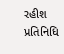રહીશ
પ્રતિનિધિ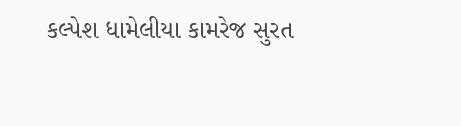કલ્પેશ ધામેલીયા કામરેજ સુરત